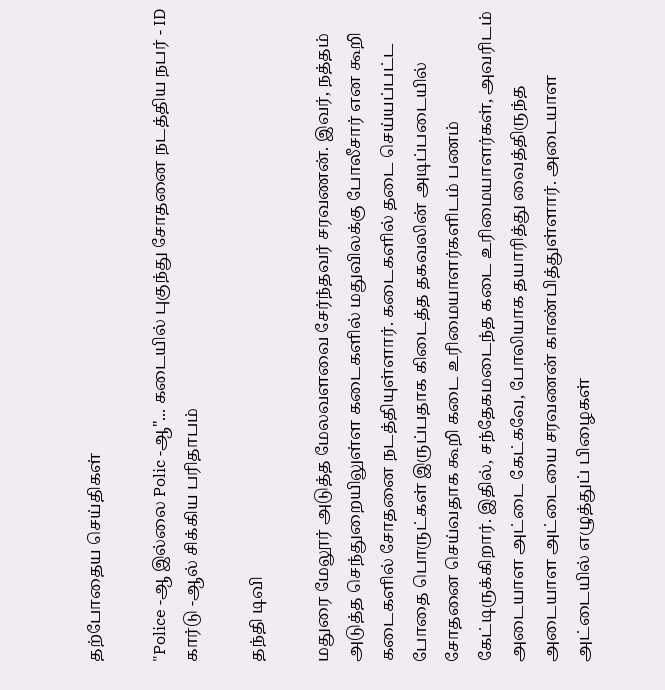தற்போதைய செய்திகள்

"Police -ஆ இல்லை Polic -ஆ"... கடையில் புகுந்து சோதனை நடத்திய நபர் - ID கார்டு -ஆல் சிக்கிய பரிதாபம்

தந்தி டிவி

மதுரை மேலூர் அடுத்த மேலவளவை சேர்ந்தவர் சரவணன். இவர், நத்தம் அடுத்த செந்துறையிலுள்ள கடைகளில் மதுவிலக்கு போலீசார் என கூறி கடைகளில் சோதனை நடத்தியுள்ளார். கடைகளில் தடை செய்யப்பட்ட போதை பொருட்கள் இருப்பதாக கிடைத்த தகவலின் அடிப்படையில் சோதனை செய்வதாக கூறி கடை உரிமையாளர்களிடம் பணம் கேட்டிருக்கிறார். இதில், சந்தேகமடைந்த கடை உரிமையாளர்கள், அவரிடம் அடையாள அட்டை கேட்கவே, போலியாக தயாரித்து வைத்திருந்த அடையாள அட்டையை சரவணன் காண்பித்துள்ளார். அடையாள அட்டையில் எழுத்துப் பிழைகள்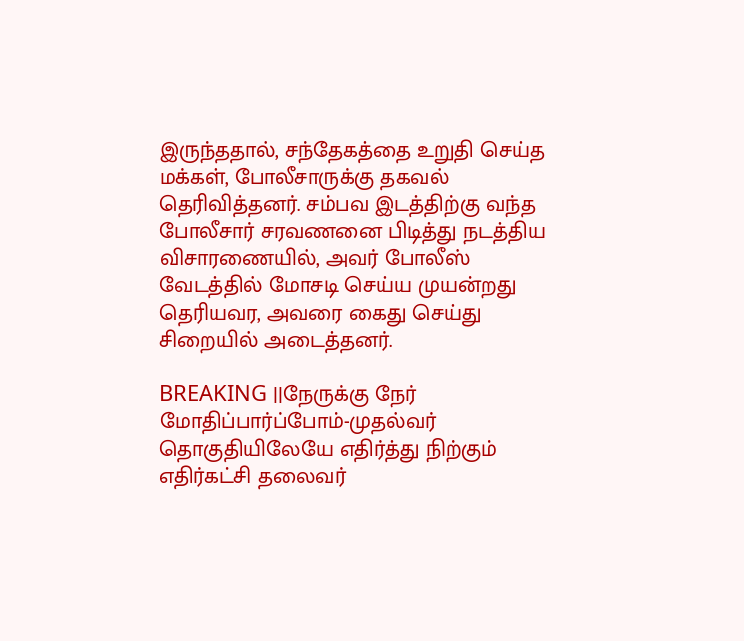இருந்ததால், சந்தேகத்தை உறுதி செய்த மக்கள், போலீசாருக்கு தகவல் தெரிவித்தனர். சம்பவ இடத்திற்கு வந்த போலீசார் சரவணனை பிடித்து நடத்திய விசாரணையில், அவர் போலீஸ் வேடத்தில் மோசடி செய்ய முயன்றது தெரியவர, அவரை கைது செய்து சிறையில் அடைத்தனர்.

BREAKING ||நேருக்கு நேர் மோதிப்பார்ப்போம்-முதல்வர் தொகுதியிலேயே எதிர்த்து நிற்கும் எதிர்கட்சி தலைவர்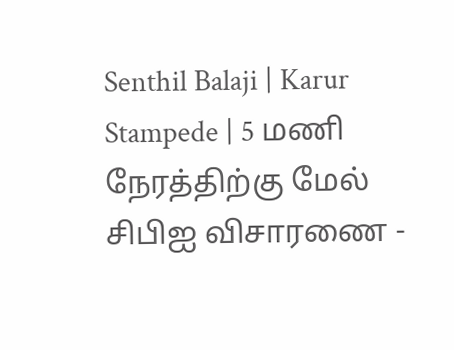Senthil Balaji | Karur Stampede | 5 மணி நேரத்திற்கு மேல் சிபிஐ விசாரணை -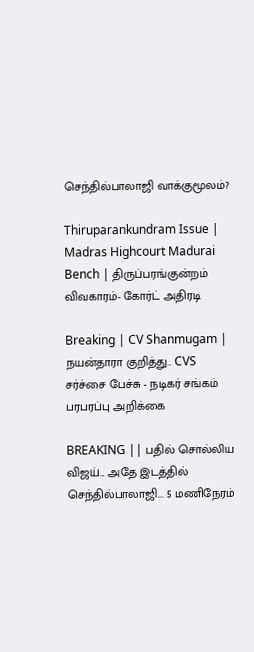செந்தில்பாலாஜி வாக்குமூலம்?

Thiruparankundram Issue | Madras Highcourt Madurai Bench | திருப்பரங்குன்றம் விவகாரம்- கோர்ட் அதிரடி

Breaking | CV Shanmugam | நயன்தாரா குறித்து.. CVS சர்ச்சை பேச்சு - நடிகர் சங்கம் பரபரப்பு அறிக்கை

BREAKING || பதில் சொல்லிய விஜய்... அதே இடத்தில் செந்தில்பாலாஜி... 5 மணிநேரம்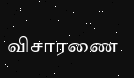விசாரணை